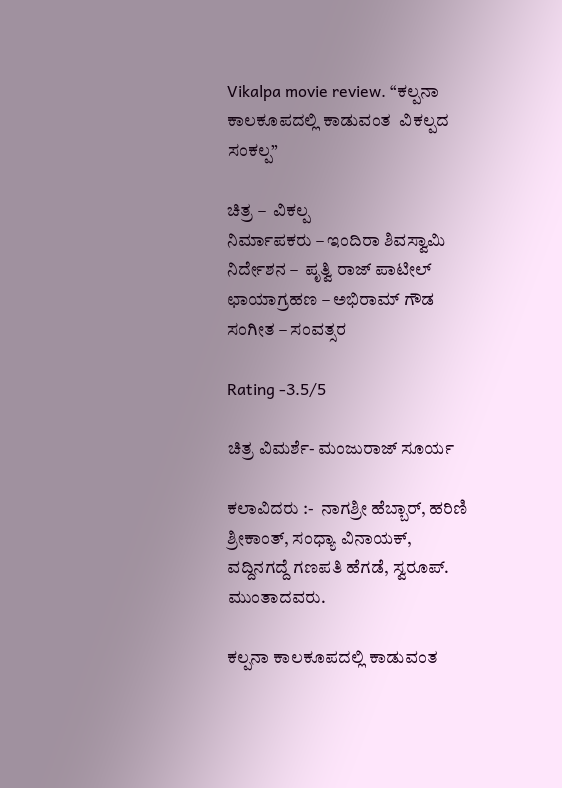Vikalpa movie review. “ಕಲ್ಪನಾ ಕಾಲಕೂಪದಲ್ಲಿ ಕಾಡುವಂತ  ವಿಕಲ್ಪದ ಸಂಕಲ್ಪ”

ಚಿತ್ರ –  ವಿಕಲ್ಪ
ನಿರ್ಮಾಪಕರು – ಇಂದಿರಾ ಶಿವಸ್ವಾಮಿ
ನಿರ್ದೇಶನ –  ಪೃತ್ವಿ ರಾಜ್ ಪಾಟೀಲ್
ಛಾಯಾಗ್ರಹಣ – ಅಭಿರಾಮ್ ಗೌಡ
ಸಂಗೀತ – ಸಂವತ್ಸರ

Rating -3.5/5

ಚಿತ್ರ ವಿಮರ್ಶೆ- ಮಂಜುರಾಜ್ ಸೂರ್ಯ

ಕಲಾವಿದರು :-  ನಾಗಶ್ರೀ ಹೆಬ್ಬಾರ್, ಹರಿಣಿ ಶ್ರೀಕಾಂತ್, ಸಂಧ್ಯಾ ವಿನಾಯಕ್, ವದ್ದಿನಗದ್ದೆ ಗಣಪತಿ ಹೆಗಡೆ, ಸ್ವರೂಪ್. ಮುಂತಾದವರು.

ಕಲ್ಪನಾ ಕಾಲಕೂಪದಲ್ಲಿ ಕಾಡುವಂತ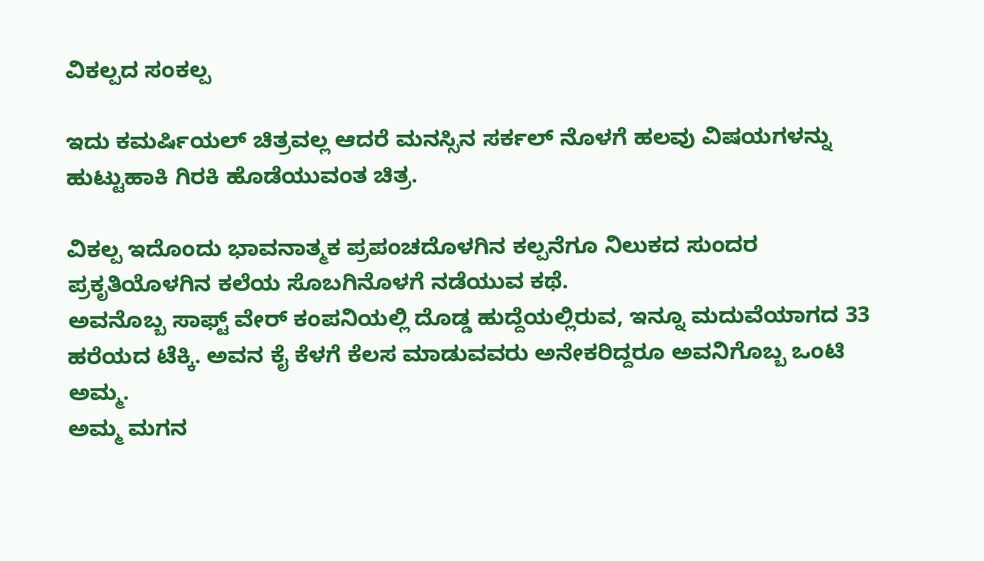ವಿಕಲ್ಪದ ಸಂಕಲ್ಪ

ಇದು ಕಮರ್ಷಿಯಲ್ ಚಿತ್ರವಲ್ಲ ಆದರೆ ಮನಸ್ಸಿನ ಸರ್ಕಲ್ ನೊಳಗೆ ಹಲವು ವಿಷಯಗಳನ್ನು ಹುಟ್ಟುಹಾಕಿ ಗಿರಕಿ ಹೊಡೆಯುವಂತ ಚಿತ್ರ.

ವಿಕಲ್ಪ‌ ಇದೊಂದು ಭಾವನಾತ್ಮಕ ಪ್ರಪಂಚದೊಳಗಿನ ಕಲ್ಪನೆಗೂ ನಿಲುಕದ ಸುಂದರ ಪ್ರಕೃತಿಯೊಳಗಿನ ಕಲೆಯ ಸೊಬಗಿನೊಳಗೆ ನಡೆಯುವ ಕಥೆ.
ಅವನೊಬ್ಬ ಸಾಫ್ಟ್ ವೇರ್ ಕಂಪನಿಯಲ್ಲಿ ದೊಡ್ಡ ಹುದ್ದೆಯಲ್ಲಿರುವ, ಇನ್ನೂ ಮದುವೆಯಾಗದ 33 ಹರೆಯದ ಟೆಕ್ಕಿ. ಅವನ ಕೈ ಕೆಳಗೆ ಕೆಲಸ ಮಾಡುವವರು ಅನೇಕರಿದ್ದರೂ ಅವನಿಗೊಬ್ಬ ಒಂಟಿ ಅಮ್ಮ.
ಅಮ್ಮ ಮಗನ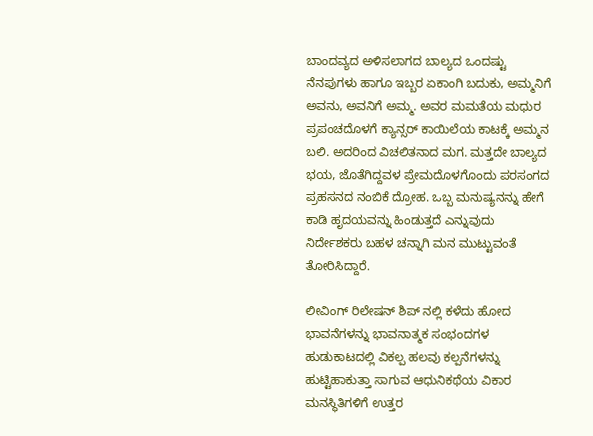ಬಾಂದವ್ಯದ ಅಳಿಸಲಾಗದ ಬಾಲ್ಯದ ಒಂದಷ್ಟು ನೆನಪುಗಳು ಹಾಗೂ ಇಬ್ಬರ ಏಕಾಂಗಿ ಬದುಕು, ಅಮ್ಮನಿಗೆ ಅವನು, ಅವನಿಗೆ ಅಮ್ಮ. ಅವರ ಮಮತೆಯ ಮಧುರ  ಪ್ರಪಂಚದೊಳಗೆ ಕ್ಯಾನ್ಸರ್ ಕಾಯಿಲೆಯ ಕಾಟಕ್ಕೆ ಅಮ್ಮನ ಬಲಿ. ಅದರಿಂದ ವಿಚಲಿತನಾದ ಮಗ. ಮತ್ತದೇ ಬಾಲ್ಯದ ಭಯ, ಜೊತೆಗಿದ್ದವಳ ಪ್ರೇಮದೊಳಗೊಂದು ಪರಸಂಗದ ಪ್ರಹಸನದ ನಂಬಿಕೆ ದ್ರೋಹ. ಒಬ್ಬ ಮನುಷ್ಯನನ್ನು ಹೇಗೆ ಕಾಡಿ ಹೃದಯವನ್ನು ಹಿಂಡುತ್ತದೆ ಎನ್ನುವುದು ನಿರ್ದೇಶಕರು ಬಹಳ ಚನ್ನಾಗಿ ಮನ ಮುಟ್ಟುವಂತೆ ತೋರಿಸಿದ್ದಾರೆ.

ಲೀವಿಂಗ್ ರಿಲೇಷನ್ ಶಿಪ್ ನಲ್ಲಿ‌ ಕಳೆದು ಹೋದ ಭಾವನೆಗಳನ್ನು ಭಾವನಾತ್ಮಕ ಸಂಭಂದಗಳ ಹುಡುಕಾಟದಲ್ಲಿ ವಿಕಲ್ಪ ಹಲವು ಕಲ್ಪನೆಗಳನ್ನು ಹುಟ್ಟಿಹಾಕುತ್ತಾ ಸಾಗುವ ಆಧುನಿಕಥೆಯ ವಿಕಾರ ಮನಸ್ಥಿತಿಗಳಿಗೆ ಉತ್ತರ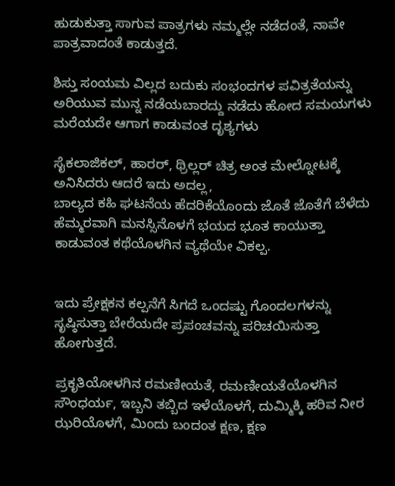ಹುಡುಕುತ್ತಾ ಸಾಗುವ ಪಾತ್ರಗಳು ನಮ್ಮಲ್ಲೇ ನಡೆದಂತೆ, ನಾವೇ ಪಾತ್ರವಾದಂತೆ ಕಾಡುತ್ತದೆ.

ಶಿಸ್ತು ಸಂಯಮ ವಿಲ್ಲದ ಬದುಕು ಸಂಭಂದಗಳ ಪವಿತ್ರತೆಯನ್ನು ಅರಿಯುವ ಮುನ್ನ ನಡೆಯಬಾರದ್ದು ನಡೆದು ಹೋದ ಸಮಯಗಳು ಮರೆಯದೇ ಆಗಾಗ ಕಾಡುವಂತ ದೃಶ್ಯಗಳು

ಸೈಕಲಾಜಿಕಲ್, ಹಾರರ್, ಥ್ರಿಲ್ಲರ್ ಚಿತ್ರ ಅಂತ ಮೇಲ್ನೋಟಕ್ಕೆ ಅನಿಸಿದರು ಆದರೆ ಇದು ಅದಲ್ಲ,
ಬಾಲ್ಯದ ಕಹಿ ಘಟನೆಯ ಹೆದರಿಕೆಯೊಂದು ಜೊತೆ ಜೊತೆಗೆ ಬೆಳೆದು ಹೆಮ್ಮರವಾಗಿ ಮನಸ್ಸಿನೊಳಗೆ ಭಯದ ಭೂತ ಕಾಯುತ್ತಾ ಕಾಡುವಂತ ಕಥೆಯೊಳಗಿನ ವ್ಯಥೆಯೇ ವಿಕಲ್ಪ.


ಇದು ಪ್ರೇಕ್ಷಕನ ಕಲ್ಪನೆಗೆ ಸಿಗದೆ ಒಂದಷ್ಟು ಗೊಂದಲಗಳನ್ನು ಸೃಷ್ಠಿಸುತ್ತಾ ಬೇರೆಯದೇ ಪ್ರಪಂಚವನ್ನು ಪರಿಚಯಿಸುತ್ತಾ ಹೋಗುತ್ತದೆ.

ಪ್ರಕೃತಿಯೋಳಗಿನ ರಮಣೀಯತೆ, ರಮಣೀಯತೆಯೊಳಗಿನ ಸೌಂಧರ್ಯ, ಇಬ್ಬನಿ ತಬ್ಬಿದ ಇಳೆಯೊಳಗೆ, ದುಮ್ಮಿಕ್ಕಿ ಹರಿವ ನೀರ ಝರಿಯೊಳಗೆ, ಮಿಂದು ಬಂದಂತ ಕ್ಷಣ, ಕ್ಷಣ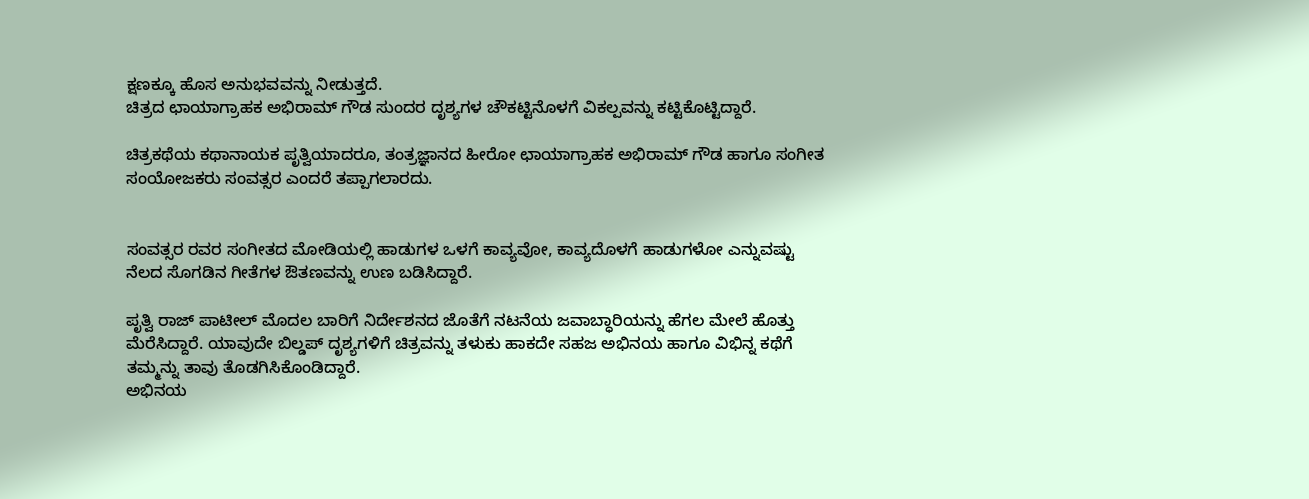ಕ್ಷಣಕ್ಕೂ ಹೊಸ ಅನುಭವವನ್ನು ನೀಡುತ್ತದೆ.
ಚಿತ್ರದ ಛಾಯಾಗ್ರಾಹಕ ಅಭಿರಾಮ್ ಗೌಡ ಸುಂದರ ದೃಶ್ಯಗಳ ಚೌಕಟ್ಟಿನೊಳಗೆ ವಿಕಲ್ಪವನ್ನು ಕಟ್ಟಿಕೊಟ್ಟಿದ್ದಾರೆ.

ಚಿತ್ರಕಥೆಯ ಕಥಾನಾಯಕ ಪೃತ್ವಿಯಾದರೂ, ತಂತ್ರಜ್ಞಾನದ ಹೀರೋ ಛಾಯಾಗ್ರಾಹಕ ಅಭಿರಾಮ್ ಗೌಡ ಹಾಗೂ ಸಂಗೀತ ಸಂಯೋಜಕರು ಸಂವತ್ಸರ ಎಂದರೆ ತಪ್ಪಾಗಲಾರದು.


ಸಂವತ್ಸರ ರವರ ಸಂಗೀತದ ಮೋಡಿಯಲ್ಲಿ ಹಾಡುಗಳ ಒಳಗೆ ಕಾವ್ಯವೋ, ಕಾವ್ಯದೊಳಗೆ ಹಾಡುಗಳೋ ಎನ್ನುವಷ್ಟು ನೆಲದ ಸೊಗಡಿನ ಗೀತೆಗಳ ಔತಣವನ್ನು ಉಣ ಬಡಿಸಿದ್ದಾರೆ.

ಪೃತ್ವಿ ರಾಜ್ ಪಾಟೀಲ್ ಮೊದಲ ಬಾರಿಗೆ ನಿರ್ದೇಶನದ ಜೊತೆಗೆ ನಟನೆಯ ಜವಾಬ್ಧಾರಿಯನ್ನು ಹೆಗಲ ಮೇಲೆ ಹೊತ್ತು ಮೆರೆಸಿದ್ದಾರೆ. ಯಾವುದೇ ಬಿಲ್ಡಪ್ ದೃಶ್ಯಗಳಿಗೆ ಚಿತ್ರವನ್ನು ತಳುಕು ಹಾಕದೇ ಸಹಜ ಅಭಿನಯ ಹಾಗೂ ವಿಭಿನ್ನ ಕಥೆಗೆ ತಮ್ಮನ್ನು ತಾವು ತೊಡಗಿಸಿಕೊಂಡಿದ್ದಾರೆ.
ಅಭಿನಯ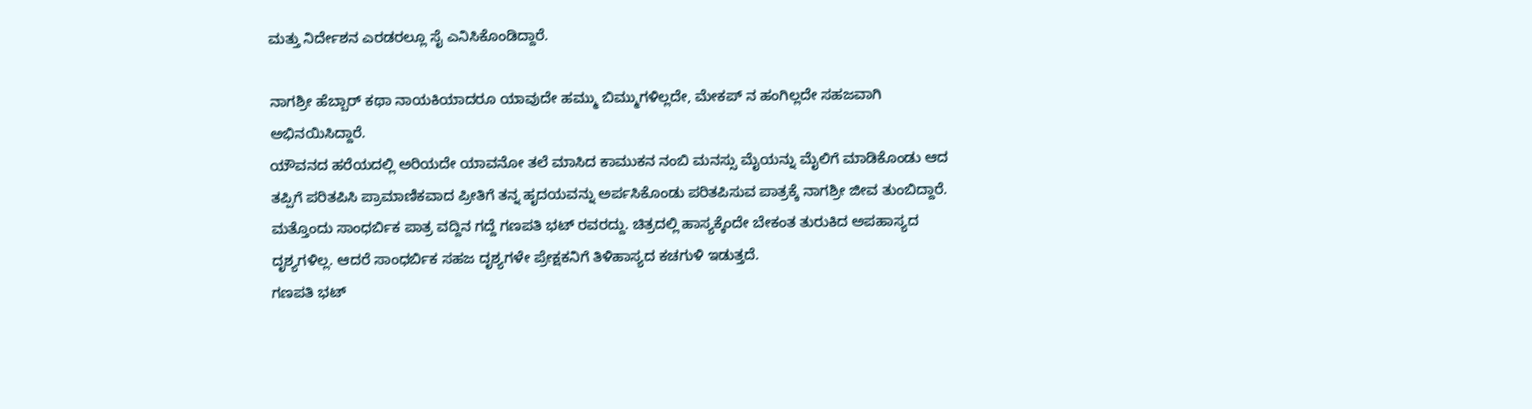ಮತ್ತು ನಿರ್ದೇಶನ ಎರಡರಲ್ಲೂ ಸೈ ಎನಿಸಿಕೊಂಡಿದ್ದಾರೆ.

ನಾಗಶ್ರೀ ಹೆಬ್ಬಾರ್ ಕಥಾ ನಾಯಕಿಯಾದರೂ ಯಾವುದೇ ಹಮ್ಮು ಬಿಮ್ಮುಗಳಿಲ್ಲದೇ, ಮೇಕಪ್ ನ ಹಂಗಿಲ್ಲದೇ ಸಹಜವಾಗಿ ಅಭಿನಯಿಸಿದ್ದಾರೆ.
ಯೌವನದ ಹರೆಯದಲ್ಲಿ ಅರಿಯದೇ ಯಾವನೋ ತಲೆ ಮಾಸಿದ ಕಾಮುಕನ ನಂಬಿ ಮನಸ್ಸು ಮೈಯನ್ನು ಮೈಲಿಗೆ ಮಾಡಿಕೊಂಡು ಆದ ತಪ್ಪಿಗೆ ಪರಿತಪಿಸಿ ಪ್ರಾಮಾಣಿಕವಾದ ಪ್ರೀತಿಗೆ ತನ್ನ ಹೃದಯವನ್ನು ಅರ್ಪಸಿಕೊಂಡು ಪರಿತಪಿಸುವ ಪಾತ್ರಕ್ಕೆ ನಾಗಶ್ರೀ ಜೀವ ತುಂಬಿದ್ದಾರೆ.
ಮತ್ತೊಂದು ಸಾಂಧರ್ಬಿಕ ಪಾತ್ರ ವದ್ದಿನ ಗದ್ದೆ ಗಣಪತಿ ಭಟ್ ರವರದ್ದು. ಚಿತ್ರದಲ್ಲಿ ಹಾಸ್ಯಕ್ಕೆಂದೇ ಬೇಕಂತ ತುರುಕಿದ ಅಪಹಾಸ್ಯದ ದೃಶ್ಯಗಳಿಲ್ಲ. ಆದರೆ ಸಾಂಧರ್ಬಿಕ ಸಹಜ ದೃಶ್ಯಗಳೇ ಪ್ರೇಕ್ಷಕನಿಗೆ ತಿಳಿಹಾಸ್ಯದ ಕಚಗುಳಿ ಇಡುತ್ತದೆ.
ಗಣಪತಿ ಭಟ್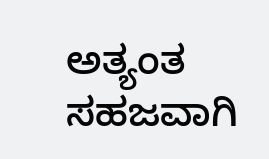ಅತ್ಯಂತ ಸಹಜವಾಗಿ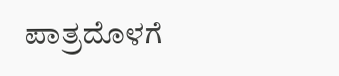ಪಾತ್ರದೊಳಗೆ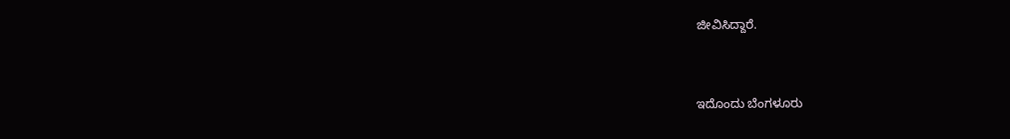ಜೀವಿಸಿದ್ದಾರೆ.


ಇದೊಂದು ಬೆಂಗಳೂರು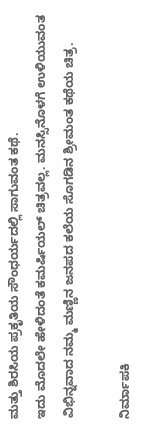ಮತ್ತು ಶಿರಸಿಯ ಪ್ರಕೃತಿಯ ಸೌಂಧರ್ಯದಲ್ಲಿ ಸಾಗುವಂತ ಕಥೆ.
ಇದು ಮೊದಲೇ ಹೇಳಿದಂತೆ ಕಮರ್ಷಿಯಲ್ ಚಿತ್ರವಲ್ಲ. ಮನಸ್ಸಿನೊಳಗೆ ಉಳಿಯುವಂತ ವಿಭಿನ್ನವಾದ ನಮ್ಮ ಮಣ್ಣಿನ ಜನಪದ ಕಲೆಯ ಸೊಗಡಿನ ಶ್ರೀಮಂತ ಕಥೆಯ ಚಿತ್ರ.

ನಿರ್ಮಾಪಕಿ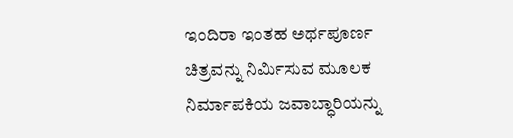ಇಂದಿರಾ ಇಂತಹ ಅರ್ಥಪೂರ್ಣ ಚಿತ್ರವನ್ನು ನಿರ್ಮಿಸುವ ಮೂಲಕ ನಿರ್ಮಾಪಕಿಯ ಜವಾಬ್ಧಾರಿಯನ್ನು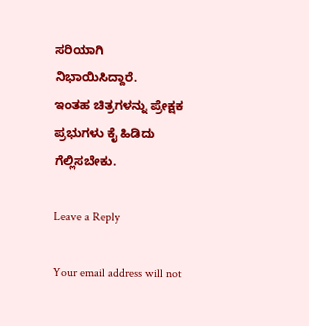ಸರಿಯಾಗಿ ನಿಭಾಯಿಸಿದ್ದಾರೆ.
ಇಂತಹ ಚಿತ್ರಗಳನ್ನು ಪ್ರೇಕ್ಷಕ ಪ್ರಭುಗಳು ಕೈ ಹಿಡಿದು ಗೆಲ್ಲಿಸಬೇಕು.

Leave a Reply

Your email address will not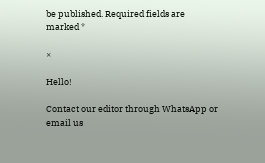be published. Required fields are marked *

×

Hello!

Contact our editor through WhatsApp or email us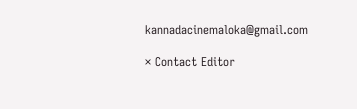kannadacinemaloka@gmail.com

× Contact Editor